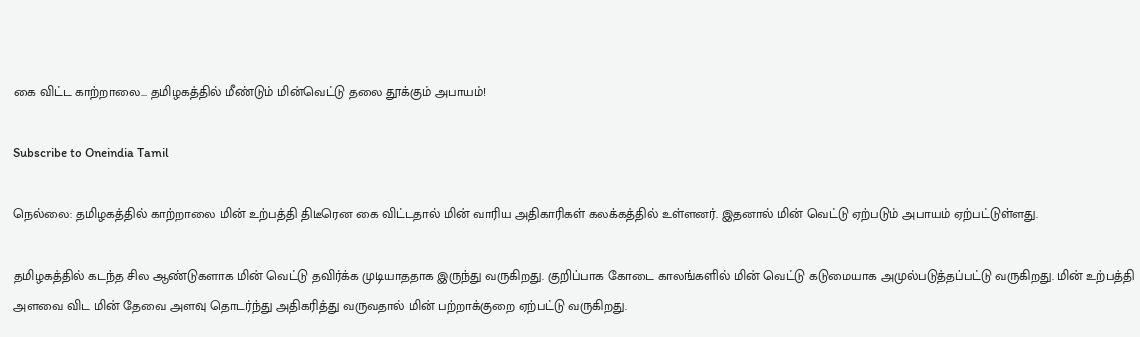கை விட்ட காற்றாலை... தமிழகத்தில் மீண்டும் மின்வெட்டு தலை தூக்கும் அபாயம்!

Subscribe to Oneindia Tamil

நெல்லை: தமிழகத்தில் காற்றாலை மின் உற்பத்தி திடீரென கை விட்டதால் மின் வாரிய அதிகாரிகள் கலக்கத்தில் உள்ளனர். இதனால் மின் வெட்டு ஏற்படும் அபாயம் ஏற்பட்டுள்ளது.

தமிழகத்தில் கடந்த சில ஆண்டுகளாக மின் வெட்டு தவிர்க்க முடியாததாக இருந்து வருகிறது. குறிப்பாக கோடை காலங்களில் மின் வெட்டு கடுமையாக அமுல்படுத்தப்பட்டு வருகிறது. மின் உற்பத்தி அளவை விட மின் தேவை அளவு தொடர்ந்து அதிகரித்து வருவதால் மின் பற்றாக்குறை ஏற்பட்டு வருகிறது.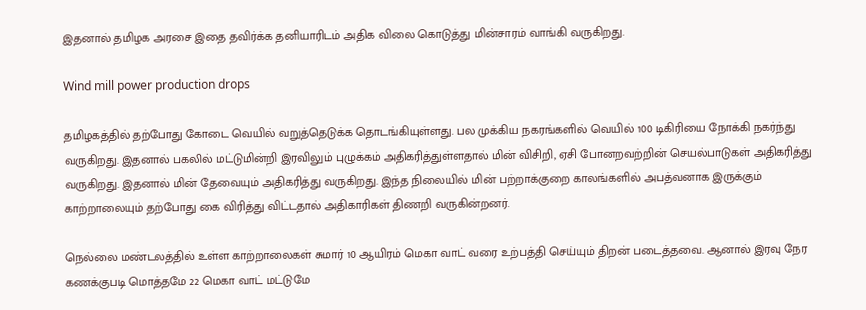இதனால் தமிழக அரசை இதை தவிர்க்க தனியாரிடம் அதிக விலை கொடுத்து மின்சாரம் வாங்கி வருகிறது.

Wind mill power production drops

தமிழகத்தில் தற்போது கோடை வெயில் வறுத்தெடுக்க தொடங்கியுள்ளது. பல முக்கிய நகரங்களில் வெயில் 100 டிகிரியை நோக்கி நகர்ந்து வருகிறது. இதனால் பகலில் மட்டுமின்றி இரவிலும் புழுக்கம் அதிகரித்துள்ளதால் மின் விசிறி, ஏசி போனறவற்றின் செயல்பாடுகள் அதிகரித்து வருகிறது. இதனால் மின் தேவையும் அதிகரித்து வருகிறது. இந்த நிலையில் மின் பற்றாக்குறை காலங்களில் அபத்வனாக இருக்கும் காற்றாலையும் தற்போது கை விரித்து விட்டதால் அதிகாரிகள் திணறி வருகின்றனர்.

நெல்லை மண்டலத்தில் உள்ள காற்றாலைகள் சுமார் 10 ஆயிரம் மெகா வாட் வரை உற்பத்தி செய்யும் திறன் படைத்தவை. ஆனால் இரவு நேர கணக்குபடி மொத்தமே 22 மெகா வாட் மட்டுமே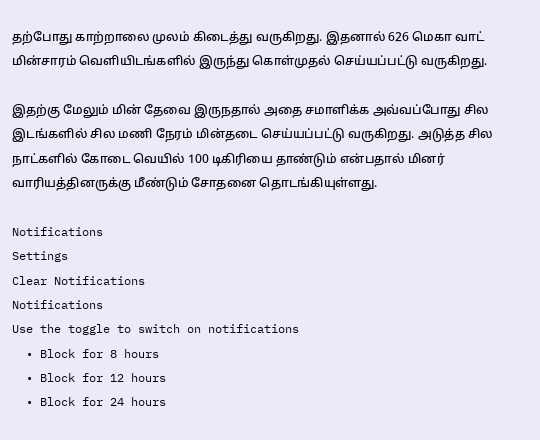தற்போது காற்றாலை முலம் கிடைத்து வருகிறது. இதனால் 626 மெகா வாட் மின்சாரம் வெளியிடங்களில் இருந்து கொள்முதல் செய்யப்பட்டு வருகிறது.

இதற்கு மேலும் மின் தேவை இருநதால் அதை சமாளிக்க அவ்வப்போது சில இடங்களில் சில மணி நேரம் மின்தடை செய்யப்பட்டு வருகிறது. அடுத்த சில நாட்களில் கோடை வெயில் 100 டிகிரியை தாண்டும் என்பதால் மினர் வாரியத்தினருக்கு மீண்டும் சோதனை தொடங்கியுள்ளது.

Notifications
Settings
Clear Notifications
Notifications
Use the toggle to switch on notifications
  • Block for 8 hours
  • Block for 12 hours
  • Block for 24 hours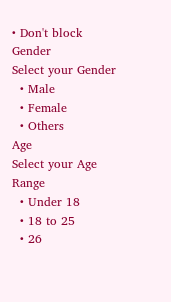• Don't block
Gender
Select your Gender
  • Male
  • Female
  • Others
Age
Select your Age Range
  • Under 18
  • 18 to 25
  • 26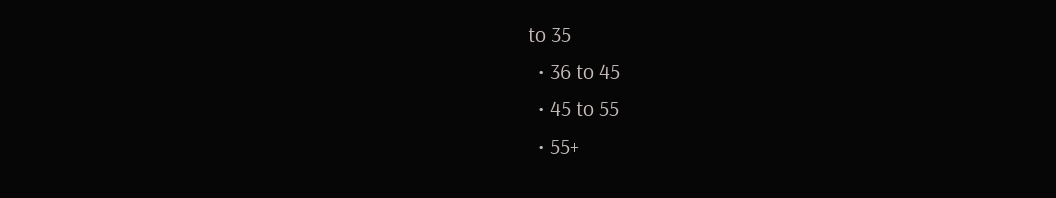to 35
  • 36 to 45
  • 45 to 55
  • 55+